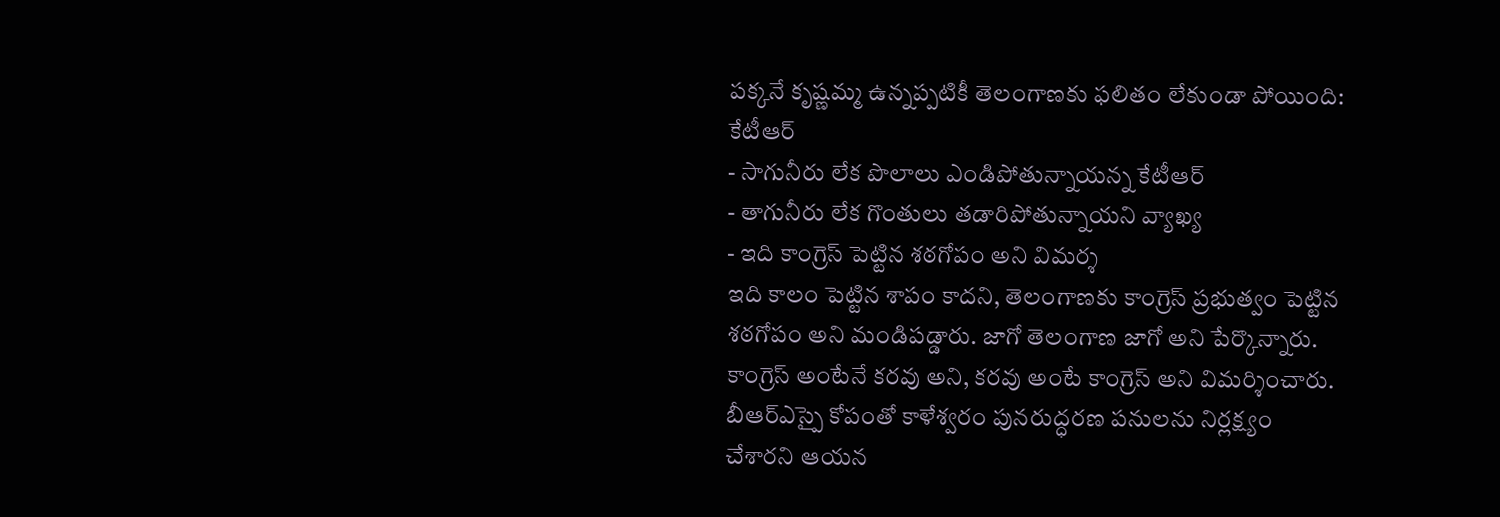పక్కనే కృష్ణమ్మ ఉన్నప్పటికీ తెలంగాణకు ఫలితం లేకుండా పోయింది: కేటీఆర్
- సాగునీరు లేక పొలాలు ఎండిపోతున్నాయన్న కేటీఆర్
- తాగునీరు లేక గొంతులు తడారిపోతున్నాయని వ్యాఖ్య
- ఇది కాంగ్రెస్ పెట్టిన శఠగోపం అని విమర్శ
ఇది కాలం పెట్టిన శాపం కాదని, తెలంగాణకు కాంగ్రెస్ ప్రభుత్వం పెట్టిన శఠగోపం అని మండిపడ్డారు. జాగో తెలంగాణ జాగో అని పేర్కొన్నారు. కాంగ్రెస్ అంటేనే కరవు అని, కరవు అంటే కాంగ్రెస్ అని విమర్శించారు. బీఆర్ఎస్పై కోపంతో కాళేశ్వరం పునరుద్ధరణ పనులను నిర్లక్ష్యం చేశారని ఆయన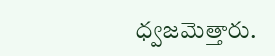ధ్వజమెత్తారు.